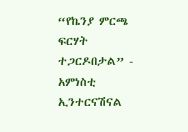“የኬንያ ምርጫ ፍርሃት ተጋርዶበታል” - አምነስቲ ኢንተርናሽናል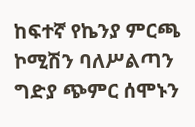ከፍተኛ የኬንያ ምርጫ ኮሚሽን ባለሥልጣን ግድያ ጭምር ሰሞኑን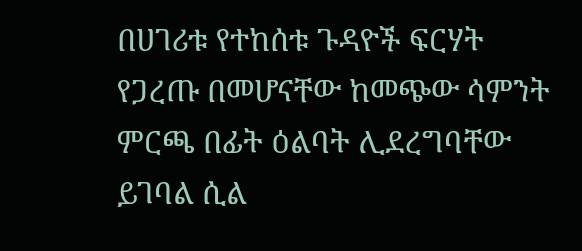በሀገሪቱ የተከሰቱ ጉዳዮች ፍርሃት የጋረጡ በመሆናቸው ከመጭው ሳምንት ምርጫ በፊት ዕልባት ሊደረግባቸው ይገባል ሲል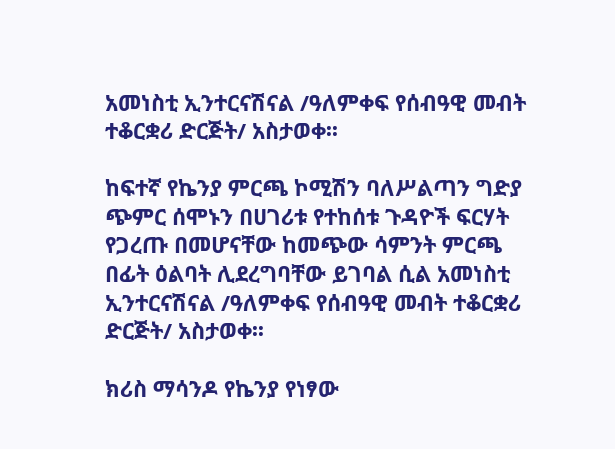አመነስቲ ኢንተርናሽናል /ዓለምቀፍ የሰብዓዊ መብት ተቆርቋሪ ድርጅት/ አስታወቀ፡፡

ከፍተኛ የኬንያ ምርጫ ኮሚሽን ባለሥልጣን ግድያ ጭምር ሰሞኑን በሀገሪቱ የተከሰቱ ጉዳዮች ፍርሃት የጋረጡ በመሆናቸው ከመጭው ሳምንት ምርጫ በፊት ዕልባት ሊደረግባቸው ይገባል ሲል አመነስቲ ኢንተርናሽናል /ዓለምቀፍ የሰብዓዊ መብት ተቆርቋሪ ድርጅት/ አስታወቀ፡፡

ክሪስ ማሳንዶ የኬንያ የነፃው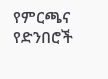የምርጫና የድንበሮች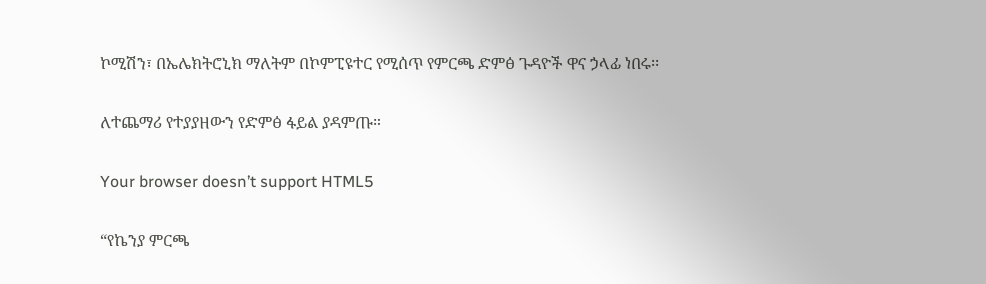ኮሚሽን፣ በኤሌክትሮኒክ ማለትም በኮምፒዩተር የሚሰጥ የምርጫ ድምፅ ጉዳዮች ዋና ኃላፊ ነበሩ፡፡

ለተጨማሪ የተያያዘውን የድምፅ ፋይል ያዳምጡ።

Your browser doesn’t support HTML5

“የኬንያ ምርጫ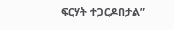ፍርሃት ተጋርዶበታል”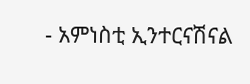- አምነስቲ ኢንተርናሽናል